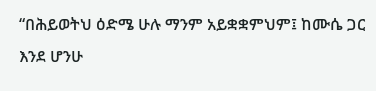“በሕይወትህ ዕድሜ ሁሉ ማንም አይቋቋምህም፤ ከሙሴ ጋር እንደ ሆንሁ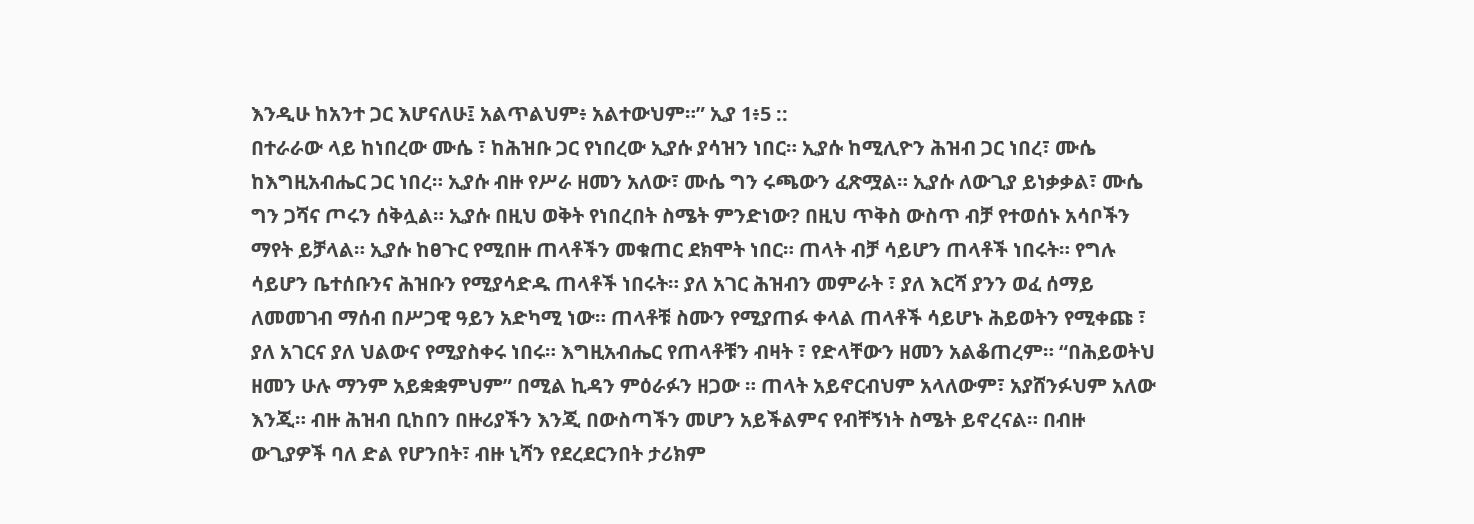እንዲሁ ከአንተ ጋር እሆናለሁ፤ አልጥልህም፥ አልተውህም።” ኢያ 1፥5 ::
በተራራው ላይ ከነበረው ሙሴ ፣ ከሕዝቡ ጋር የነበረው ኢያሱ ያሳዝን ነበር። ኢያሱ ከሚሊዮን ሕዝብ ጋር ነበረ፣ ሙሴ ከእግዚአብሔር ጋር ነበረ። ኢያሱ ብዙ የሥራ ዘመን አለው፣ ሙሴ ግን ሩጫውን ፈጽሟል። ኢያሱ ለውጊያ ይነቃቃል፣ ሙሴ ግን ጋሻና ጦሩን ሰቅሏል። ኢያሱ በዚህ ወቅት የነበረበት ስሜት ምንድነው? በዚህ ጥቅስ ውስጥ ብቻ የተወሰኑ አሳቦችን ማየት ይቻላል። ኢያሱ ከፀጉር የሚበዙ ጠላቶችን መቁጠር ደክሞት ነበር። ጠላት ብቻ ሳይሆን ጠላቶች ነበሩት። የግሉ ሳይሆን ቤተሰቡንና ሕዝቡን የሚያሳድዱ ጠላቶች ነበሩት። ያለ አገር ሕዝብን መምራት ፣ ያለ እርሻ ያንን ወፈ ሰማይ ለመመገብ ማሰብ በሥጋዊ ዓይን አድካሚ ነው። ጠላቶቹ ስሙን የሚያጠፉ ቀላል ጠላቶች ሳይሆኑ ሕይወትን የሚቀጩ ፣ ያለ አገርና ያለ ህልውና የሚያስቀሩ ነበሩ። እግዚአብሔር የጠላቶቹን ብዛት ፣ የድላቸውን ዘመን አልቆጠረም። “በሕይወትህ ዘመን ሁሉ ማንም አይቋቋምህም” በሚል ኪዳን ምዕራፉን ዘጋው ። ጠላት አይኖርብህም አላለውም፣ አያሸንፉህም አለው እንጂ። ብዙ ሕዝብ ቢከበን በዙሪያችን እንጂ በውስጣችን መሆን አይችልምና የብቸኝነት ስሜት ይኖረናል። በብዙ ውጊያዎች ባለ ድል የሆንበት፣ ብዙ ኒሻን የደረደርንበት ታሪክም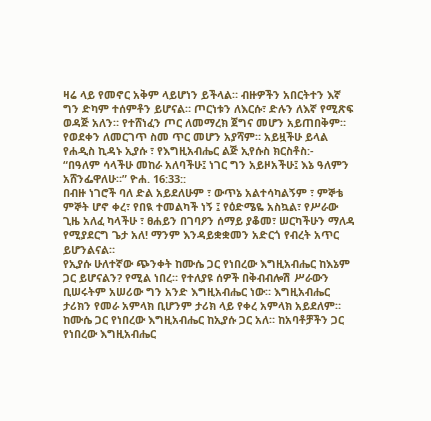ዛሬ ላይ የመኖር አቅም ላይሆነን ይችላል። ብዙዎችን አበርትተን እኛ ግን ድካም ተሰምቶን ይሆናል። ጦርነቱን ለእርሱ፣ ድሉን ለእኛ የሚጽፍ ወዳጅ አለን። የተሸነፈን ጦር ለመማረክ ጀግና መሆን አይጠበቅም። የወደቀን ለመርገጥ ስመ ጥር መሆን አያሻም። አይዟችሁ ይላል የሐዲስ ኪዳኑ ኢያሱ ፣ የእግዚአብሔር ልጅ ኢየሱስ ክርስቶስ:-
“በዓለም ሳላችሁ መከራ አለባችሁ፤ ነገር ግን አይዞአችሁ፤ እኔ ዓለምን አሸንፌዋለሁ።” ዮሐ. 16:33::
በብዙ ነገሮች ባለ ድል አይደለሁም ፣ ውጥኔ አልተሳካልኝም ፣ ምኞቴ ምኞት ሆኖ ቀረ፣ የበዪ ተመልካች ነኝ ፤ የዕድሜዬ አስኳል፣ የሥራው ጊዜ አለፈ ካላችሁ ፣ ፀሐይን በገባዖን ሰማይ ያቆመ፣ ሠርካችሁን ማለዳ የሚያደርግ ጌታ አለ! ማንም እንዳይቋቋመን አድርጎ የብረት አጥር ይሆንልናል።
የኢያሱ ሁለተኛው ጭንቀት ከሙሴ ጋር የነበረው እግዚአብሔር ከእኔም ጋር ይሆናልን? የሚል ነበረ። የተለያዩ ሰዎች በቅብብሎሽ ሥራውን ቢሠሩትም አሠሪው ግን አንድ እግዚአብሔር ነው። እግዚአብሔር ታሪክን የመራ አምላክ ቢሆንም ታሪክ ላይ የቀረ አምላክ አይደለም። ከሙሴ ጋር የነበረው እግዚአብሔር ከኢያሱ ጋር አለ። ከአባቶቻችን ጋር የነበረው እግዚአብሔር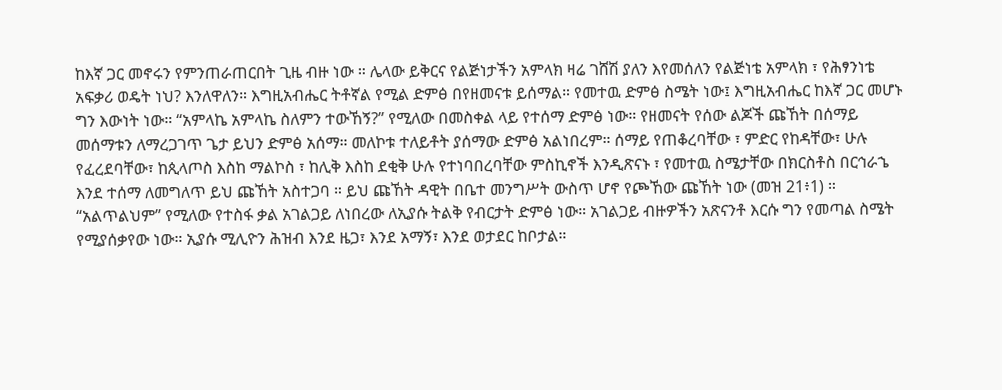ከእኛ ጋር መኖሩን የምንጠራጠርበት ጊዜ ብዙ ነው ። ሌላው ይቅርና የልጅነታችን አምላክ ዛሬ ገሸሽ ያለን እየመሰለን የልጅነቴ አምላክ ፣ የሕፃንነቴ አፍቃሪ ወዴት ነህ? እንለዋለን። እግዚአብሔር ትቶኛል የሚል ድምፅ በየዘመናቱ ይሰማል። የመተዉ ድምፅ ስሜት ነው፤ እግዚአብሔር ከእኛ ጋር መሆኑ ግን እውነት ነው። “አምላኬ አምላኬ ስለምን ተውኸኝ?” የሚለው በመስቀል ላይ የተሰማ ድምፅ ነው። የዘመናት የሰው ልጆች ጩኸት በሰማይ መሰማቱን ለማረጋገጥ ጌታ ይህን ድምፅ አሰማ። መለኮቱ ተለይቶት ያሰማው ድምፅ አልነበረም። ሰማይ የጠቆረባቸው ፣ ምድር የከዳቸው፣ ሁሉ የፈረደባቸው፣ ከጲላጦስ እስከ ማልኮስ ፣ ከሊቅ እስከ ደቂቅ ሁሉ የተነባበረባቸው ምስኪኖች እንዲጽናኑ ፣ የመተዉ ስሜታቸው በክርስቶስ በርኅራኄ እንደ ተሰማ ለመግለጥ ይህ ጩኸት አስተጋባ ። ይህ ጩኸት ዳዊት በቤተ መንግሥት ውስጥ ሆኖ የጮኸው ጩኸት ነው (መዝ 21፥1) ።
“አልጥልህም” የሚለው የተስፋ ቃል አገልጋይ ለነበረው ለኢያሱ ትልቅ የብርታት ድምፅ ነው። አገልጋይ ብዙዎችን አጽናንቶ እርሱ ግን የመጣል ስሜት የሚያሰቃየው ነው። ኢያሱ ሚሊዮን ሕዝብ እንደ ዜጋ፣ እንደ አማኝ፣ እንደ ወታደር ከቦታል።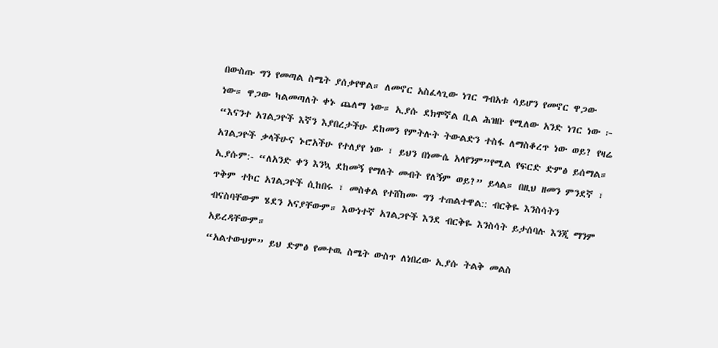በውስጡ ግን የመጣል ስሜት ያሰቃየዋል። ለመኖር አስፈላጊው ነገር ግብአቱ ሳይሆን የመኖር ዋጋው ነው። ዋጋው ካልመጣለት ቀኑ ጨለማ ነው። ኢያሱ ደክሞኛል ቢል ሕዝቡ የሚለው አንድ ነገር ነው ፦ “እናንተ አገልጋዮች እኛን እያበረታችሁ ደከመን የምትሉት ትውልድን ተስፋ ለማስቆረጥ ነው ወይ? የዛሬ አገልጋዮች ቃላችሁና ኑሮአችሁ የተለያየ ነው ፣ ይህን በነሙሴ አላየንም”የሚል የፍርድ ድምፅ ይሰማል። ኢያሱም:- “ለአንድ ቀን እንኳ ደከመኝ የማለት መብት የለኝም ወይ?” ይላል። በዚህ ዘመን ምንደኛ ፣ ጥቅም ተኮር አገልጋዮች ሲከበሩ ፣ መስቀል የተሸከሙ ግን ተጠልተዋል:: ብርቅዬ እንስሳትን ብናስባቸውም ሄደን አናያቸውም። እውነተኛ አገልጋዮች እንደ ብርቅዬ እንስሳት ይታሰባሉ እንጂ ማንም አይረዳቸውም።
“አልተውህም” ይህ ድምፅ የመተዉ ስሜት ውስጥ ለነበረው ኢያሱ ትልቅ መልስ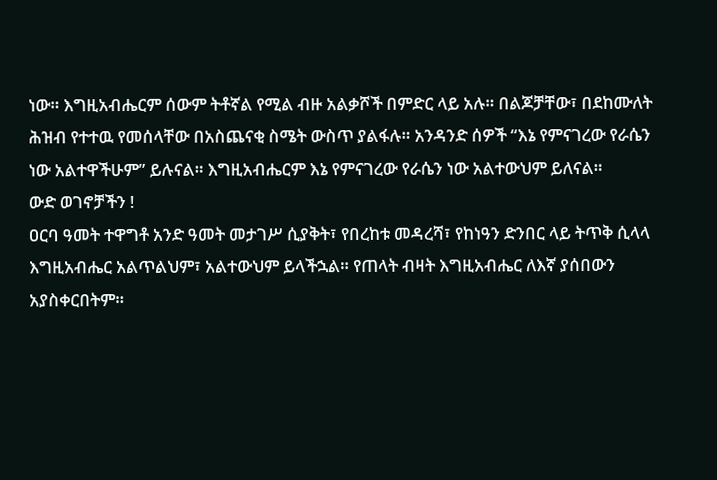ነው። እግዚአብሔርም ሰውም ትቶኛል የሚል ብዙ አልቃሾች በምድር ላይ አሉ። በልጆቻቸው፣ በደከሙለት ሕዝብ የተተዉ የመሰላቸው በአስጨናቂ ስሜት ውስጥ ያልፋሉ። አንዳንድ ሰዎች “እኔ የምናገረው የራሴን ነው አልተዋችሁም” ይሉናል። እግዚአብሔርም እኔ የምናገረው የራሴን ነው አልተውህም ይለናል።
ውድ ወገኖቻችን !
ዐርባ ዓመት ተዋግቶ አንድ ዓመት መታገሥ ሲያቅት፣ የበረከቱ መዳረሻ፣ የከነዓን ድንበር ላይ ትጥቅ ሲላላ እግዚአብሔር አልጥልህም፣ አልተውህም ይላችኋል። የጠላት ብዛት እግዚአብሔር ለእኛ ያሰበውን አያስቀርበትም።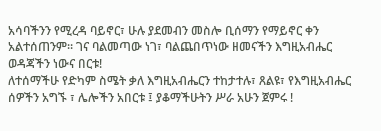አሳባችንን የሚረዳ ባይኖር፣ ሁሉ ያደመብን መስሎ ቢሰማን የማይኖር ቀን አልተሰጠንም። ገና ባልመጣው ነገ፣ ባልጨበጥነው ዘመናችን እግዚአብሔር ወዳጃችን ነውና በርቱ!
ለተሰማችሁ የድካም ስሜት ቃለ እግዚአብሔርን ተከታተሉ፣ ጸልዩ፣ የእግዚአብሔር ሰዎችን አግኙ ፣ ሌሎችን አበርቱ ፤ ያቆማችሁትን ሥራ አሁን ጀምሩ !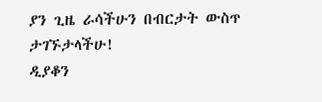ያን ጊዜ ራሳችሁን በብርታት ውስጥ ታገኙታላችሁ!
ዲያቆን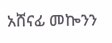አሸናፊ መኰንን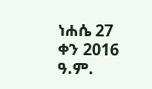ነሐሴ 27 ቀን 2016 ዓ.ም.